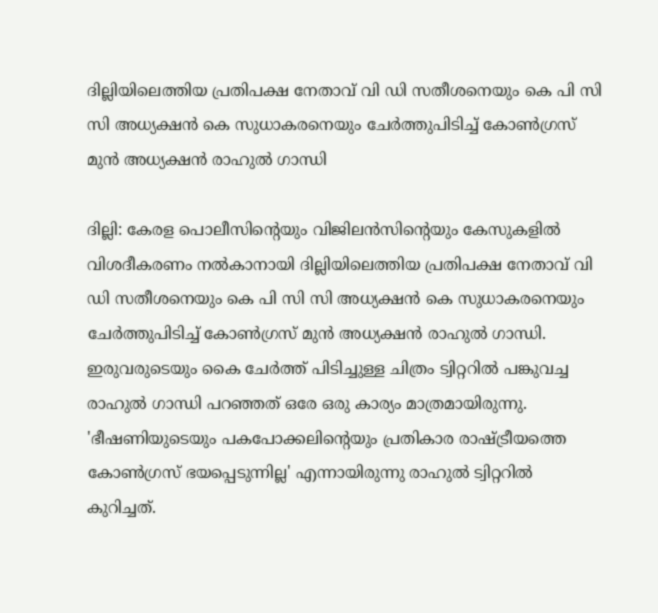ദില്ലിയിലെത്തിയ പ്രതിപക്ഷ നേതാവ് വി ഡി സതീശനെയും കെ പി സി സി അധ്യക്ഷൻ കെ സുധാകരനെയും ചേർത്തുപിടിച്ച് കോൺഗ്രസ് മുൻ അധ്യക്ഷൻ രാഹുൽ ഗാന്ധി

ദില്ലി: കേരള പൊലീസിന്‍റെയും വിജിലൻസിന്‍റെയും കേസുകളിൽ വിശദീകരണം നൽകാനായി ദില്ലിയിലെത്തിയ പ്രതിപക്ഷ നേതാവ് വി ഡി സതീശനെയും കെ പി സി സി അധ്യക്ഷൻ കെ സുധാകരനെയും ചേർത്തുപിടിച്ച് കോൺഗ്രസ് മുൻ അധ്യക്ഷൻ രാഹുൽ ഗാന്ധി. ഇരുവരുടെയും കൈ ചേർത്ത് പിടിച്ചുള്ള ചിത്രം ട്വിറ്ററിൽ പങ്കുവച്ച രാഹുൽ ഗാന്ധി പറഞ്ഞത് ഒരേ ഒരു കാര്യം മാത്രമായിരുന്നു. 'ഭീഷണിയുടെയും പകപോക്കലിന്‍റെയും പ്രതികാര രാഷ്ട്രീയത്തെ കോൺഗ്രസ് ഭയപ്പെടുന്നില്ല' എന്നായിരുന്നു രാഹുൽ ട്വിറ്ററിൽ കുറിച്ചത്.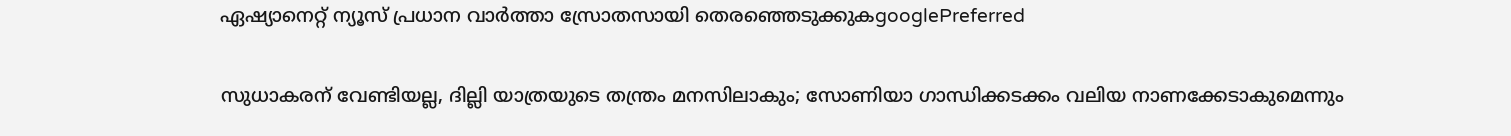ഏഷ്യാനെറ്റ് ന്യൂസ് പ്രധാന വാർത്താ സ്രോതസായി തെരഞ്ഞെടുക്കുകgooglePreferred

സുധാകരന് വേണ്ടിയല്ല, ദില്ലി യാത്രയുടെ തന്ത്രം മനസിലാകും; സോണിയാ ഗാന്ധിക്കടക്കം വലിയ നാണക്കേടാകുമെന്നും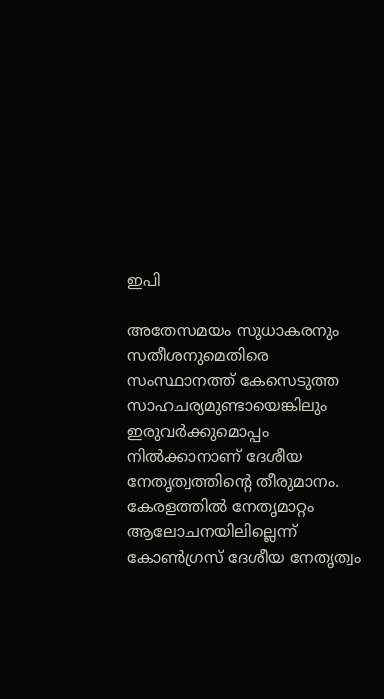ഇപി

അതേസമയം സുധാകരനും സതീശനുമെതിരെ സംസ്ഥാനത്ത് കേസെടുത്ത സാഹചര്യമുണ്ടായെങ്കിലും ഇരുവർക്കുമൊപ്പം നിൽക്കാനാണ് ദേശീയ നേതൃത്വത്തിന്‍റെ തീരുമാനം. കേരളത്തിൽ നേതൃമാറ്റം ആലോചനയിലില്ലെന്ന് കോൺഗ്രസ് ദേശീയ നേതൃത്വം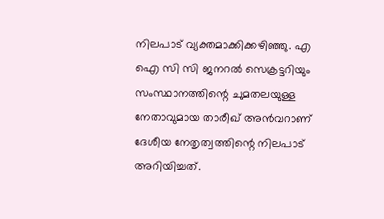നിലപാട് വ്യക്തമാക്കിക്കഴിഞ്ഞു. എ ഐ സി സി ജനറൽ സെക്രട്ടറിയും സംസ്ഥാനത്തിന്റെ ചുമതലയുള്ള നേതാവുമായ താരീഖ് അൻവറാണ് ദേശീയ നേതൃത്വത്തിന്റെ നിലപാട് അറിയിച്ചത്.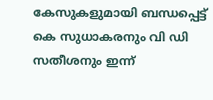കേസുകളുമായി ബന്ധപ്പെട്ട് കെ സുധാകരനും വി ഡി സതീശനും ഇന്ന്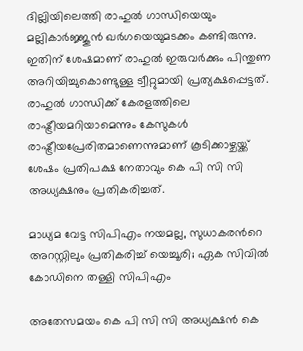ദില്ലിയിലെത്തി രാഹുൽ ഗാന്ധിയെയും മല്ലികാർജ്ജുൻ ഖർഗയെയുമടക്കം കണ്ടിരുന്നു. ഇതിന് ശേഷമാണ് രാഹുൽ ഇരുവർക്കും പിന്തുണ അറിയിച്ചുകൊണ്ടുള്ള ട്വീറ്റുമായി പ്രത്യക്ഷപ്പെട്ടത്. രാഹുൽ ഗാന്ധിക്ക് കേരളത്തിലെ രാഷ്ട്രീയമറിയാമെന്നും കേസുകൾ രാഷ്ട്രീയപ്രേരിതമാണെന്നുമാണ് കൂടിക്കാഴ്ചയ്ക്ക് ശേഷം പ്രതിപക്ഷ നേതാവും കെ പി സി സി അധ്യക്ഷനും പ്രതികരിച്ചത്.

മാധ്യമ വേട്ട സിപിഎം നയമല്ല, സുധാകരന്‍റെ അറസ്റ്റിലും പ്രതികരിച്ച് യെച്ചൂരി; ഏക സിവിൽ കോഡിനെ തള്ളി സിപിഎം

അതേസമയം കെ പി സി സി അധ്യക്ഷൻ കെ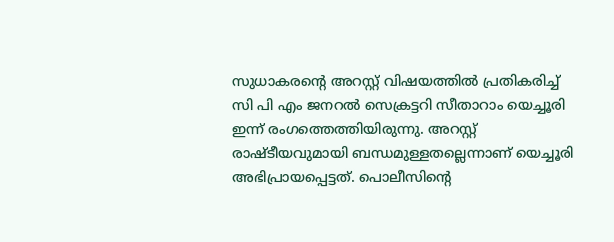സുധാകരന്‍റെ അറസ്റ്റ് വിഷയത്തിൽ പ്രതികരിച്ച് സി പി എം ജനറൽ സെക്രട്ടറി സീതാറാം യെച്ചൂരി ഇന്ന് രംഗത്തെത്തിയിരുന്നു. അറസ്റ്റ് രാഷ്ടീയവുമായി ബന്ധമുള്ളതല്ലെന്നാണ് യെച്ചൂരി അഭിപ്രായപ്പെട്ടത്. പൊലീസിന്‍റെ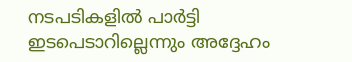നടപടികളിൽ പാർട്ടി ഇടപെടാറില്ലെന്നും അദ്ദേഹം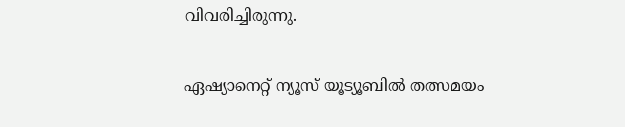വിവരിച്ചിരുന്നു.

ഏഷ്യാനെറ്റ് ന്യൂസ് യൂട്യൂബിൽ തത്സമയം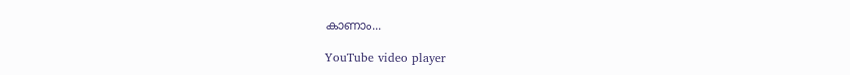കാണാം...

YouTube video player